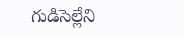గుడిసెల్లేని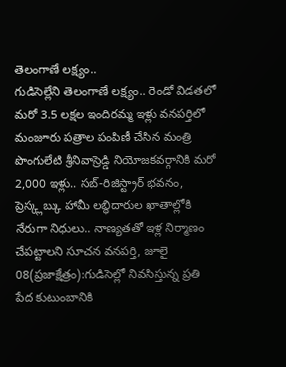తెలంగాణే లక్ష్యం..
గుడిసెల్లేని తెలంగాణే లక్ష్యం.. రెండో విడతలో మరో 3.5 లక్షల ఇందిరమ్మ ఇళ్లు వనపర్తిలో మంజూరు పత్రాల పంపిణీ చేసిన మంత్రి పొంగులేటి శ్రీనివాస్రెడ్డి నియోజకవర్గానికి మరో 2,000 ఇళ్లు.. సబ్-రిజిస్ట్రార్ భవనం, ప్రెస్క్లబ్కు హామీ లబ్ధిదారుల ఖాతాల్లోకి నేరుగా నిధులు.. నాణ్యతతో ఇళ్ల నిర్మాణం చేపట్టాలని సూచన వనపర్తి, జూలై 08(ప్రజాక్షేత్రం):గుడిసెల్లో నివసిస్తున్న ప్రతి పేద కుటుంబానికి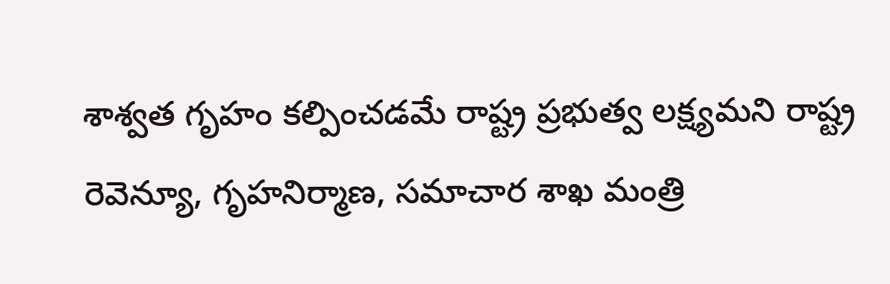శాశ్వత గృహం కల్పించడమే రాష్ట్ర ప్రభుత్వ లక్ష్యమని రాష్ట్ర రెవెన్యూ, గృహనిర్మాణ, సమాచార శాఖ మంత్రి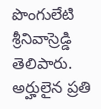పొంగులేటి శ్రీనివాస్రెడ్డి తెలిపారు. అర్హులైన ప్రతి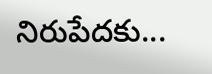నిరుపేదకు...